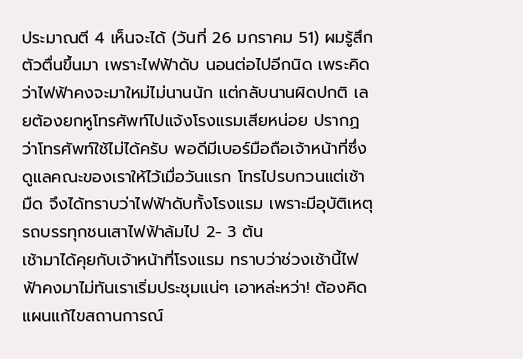ประมาณตี 4 เห็นจะได้ (วันที่ 26 มกราคม 51) ผมรู้สึกตัวตื่นขึ้นมา เพราะไฟฟ้าดับ นอนต่อไปอีกนิด เพระคิดว่าไฟฟ้าคงจะมาใหม่ไม่นานนัก แต่กลับนานผิดปกติ เลยต้องยกหูโทรศัพท์ไปแจ้งโรงแรมเสียหน่อย ปรากฏว่าโทรศัพท์ใช้ไม่ได้ครับ พอดีมีเบอร์มือถือเจ้าหน้าที่ซึ่งดูแลคณะของเราให้ไว้เมื่อวันแรก โทรไปรบกวนแต่เช้ามืด จึงได้ทราบว่าไฟฟ้าดับทั้งโรงแรม เพราะมีอุบัติเหตุรถบรรทุกชนเสาไฟฟ้าล้มไป 2- 3 ต้น
เช้ามาได้คุยกับเจ้าหน้าที่โรงแรม ทราบว่าช่วงเช้านี้ไฟฟ้าคงมาไม่ทันเราเริ่มประชุมแน่ๆ เอาหล่ะหว่า! ต้องคิดแผนแก้ไขสถานการณ์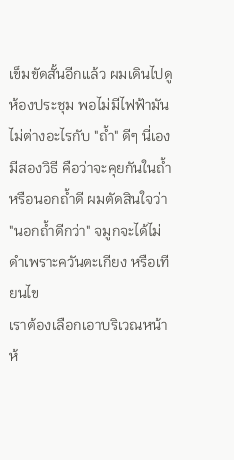เข็มขัดสั้นอีกแล้ว ผมเดินไปดูห้องประชุม พอไม่มีไฟฟ้ามันไม่ต่างอะไรกับ "ถ้ำ" ดีๆ นี่เอง มีสองวิธี คือว่าจะคุยกันในถ้ำ หรือนอกถ้ำดี ผมตัดสินใจว่า "นอกถ้ำดีกว่า" จมูกจะได้ไม่ดำเพราะควันตะเกียง หรือเทียนไข
เราต้องเลือกเอาบริเวณหน้าห้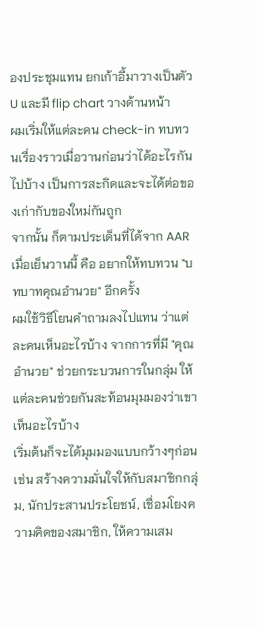องประชุมแทน ยกเก้าอี้มาวางเป็นตัว U และมี flip chart วางด้านหน้า
ผมเริ่มให้แต่ละคน check-in ทบทวนเรื่องราวเมื่อวานก่อนว่าได้อะไรกันไปบ้าง เป็นการสะกิดและจะได้ต่อของเก่ากับของใหม่กันถูก
จากนั้น ก็ตามประเด็นที่ได้จาก AAR เมื่อเย็นวานนี้ คือ อยากให้ทบทวน "บทบาทคุณอำนวย" อีกครั้ง
ผมใช้วิธีโยนคำถามลงไปแทน ว่าแต่ละคนเห็นอะไรบ้าง จากการที่มี "คุณอำนวย" ช่วยกระบวนการในกลุ่ม ให้แต่ละคนช่วยกันสะท้อนมุมมองว่าเขาเห็นอะไรบ้าง
เริ่มต้นก็จะได้มุมมองแบบกว้างๆก่อน เช่น สร้างความมั่นใจให้กับสมาชิกกลุ่ม, นักประสานประโยชน์, เชื่อมโยงความคิดของสมาชิก, ให้ความเสม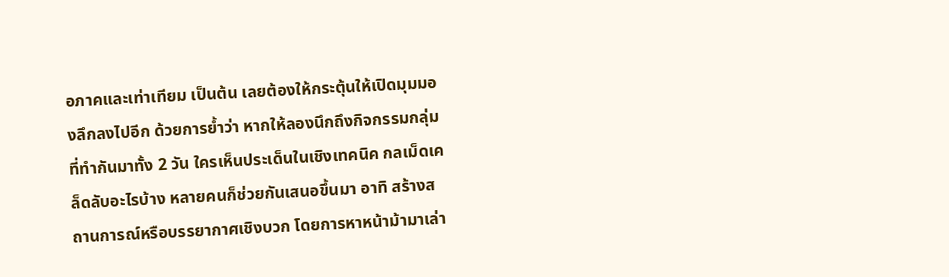อภาคและเท่าเทียม เป็นต้น เลยต้องให้กระตุ้นให้เปิดมุมมองลึกลงไปอีก ด้วยการย้ำว่า หากให้ลองนึกถึงกิจกรรมกลุ่มที่ทำกันมาทั้ง 2 วัน ใครเห็นประเด็นในเชิงเทคนิค กลเม็ดเคล็ดลับอะไรบ้าง หลายคนก็ช่วยกันเสนอขึ้นมา อาทิ สร้างสถานการณ์หรือบรรยากาศเชิงบวก โดยการหาหน้าม้ามาเล่า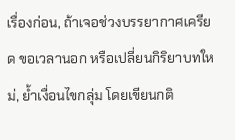เรื่องก่อน, ถ้าเจอช่วงบรรยากาศเครียด ขอเวลานอก หรือเปลี่ยนกิริยาบทใหม่, ย้ำเงื่อนไขกลุ่ม โดยเขียนกติ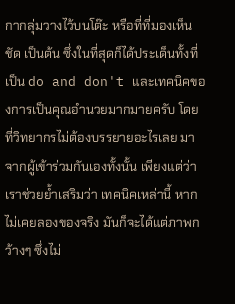กากลุ่มวางไว้บนโต๊ะ หรือที่ที่มองเห็นชัด เป็นต้น ซึ่งในที่สุดก็ได้ประเด็นทั้งที่เป็น do and don't และเทคนิคของการเป็นคุณอำนวยมากมายครับ โดยที่วิทยากรไม่ต้องบรรยายอะไรเลย มาจากผู้เข้าร่วมกันเองทั้งนั้น เพียงแต่ว่าเราช่วยย้ำเสริมว่า เทคนิคเหล่านี้ หากไม่เคยลองของจริง มันก็จะได้แต่ภาพกว้างๆ ซึ่งไม่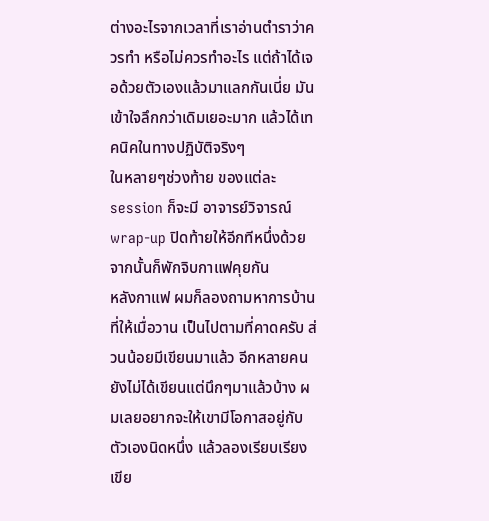ต่างอะไรจากเวลาที่เราอ่านตำราว่าควรทำ หรือไม่ควรทำอะไร แต่ถ้าได้เจอด้วยตัวเองแล้วมาแลกกันเนี่ย มันเข้าใจลึกกว่าเดิมเยอะมาก แล้วได้เทคนิคในทางปฏิบัติจริงๆ
ในหลายๆช่วงท้าย ของแต่ละ session ก็จะมี อาจารย์วิจารณ์ wrap-up ปิดท้ายให้อีกทีหนึ่งด้วย
จากนั้นก็พักจิบกาแฟคุยกัน
หลังกาแฟ ผมก็ลองถามหาการบ้านที่ให้เมื่อวาน เป็นไปตามที่คาดครับ ส่วนน้อยมีเขียนมาแล้ว อีกหลายคนยังไม่ได้เขียนแต่นึกๆมาแล้วบ้าง ผมเลยอยากจะให้เขามีโอกาสอยู่กับตัวเองนิดหนึ่ง แล้วลองเรียบเรียงเขีย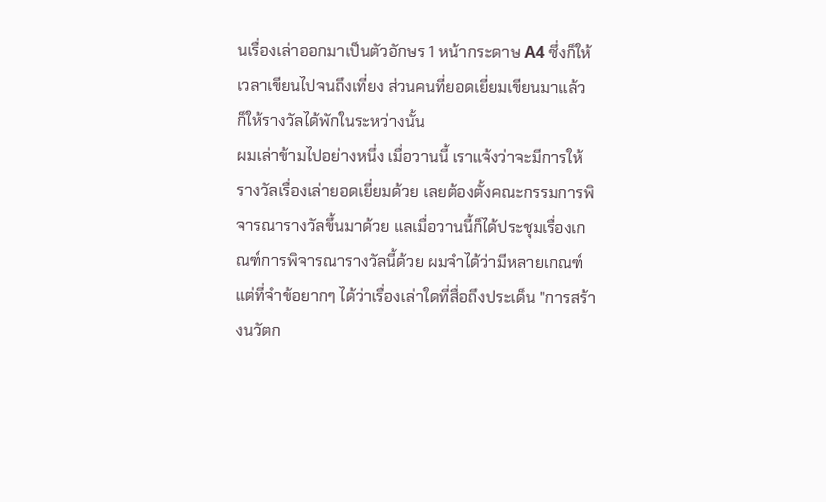นเรื่องเล่าออกมาเป็นตัวอักษร 1 หน้ากระดาษ A4 ซึ่งก็ให้เวลาเขียนไปจนถึงเที่ยง ส่วนคนที่ยอดเยี่ยมเขียนมาแล้ว ก็ให้รางวัลได้พักในระหว่างนั้น
ผมเล่าข้ามไปอย่างหนึ่ง เมื่อวานนี้ เราแจ้งว่าจะมีการให้รางวัลเรื่องเล่ายอดเยี่ยมด้วย เลยต้องตั้งคณะกรรมการพิจารณารางวัลขึ้นมาด้วย แลเมื่อวานนี้ก็ได้ประชุมเรื่องเกณฑ์การพิจารณารางวัลนี้ด้วย ผมจำได้ว่ามีหลายเกณฑ์แต่ที่จำข้อยากๆ ได้ว่าเรื่องเล่าใดที่สื่อถึงประเด็น "การสร้างนวัตก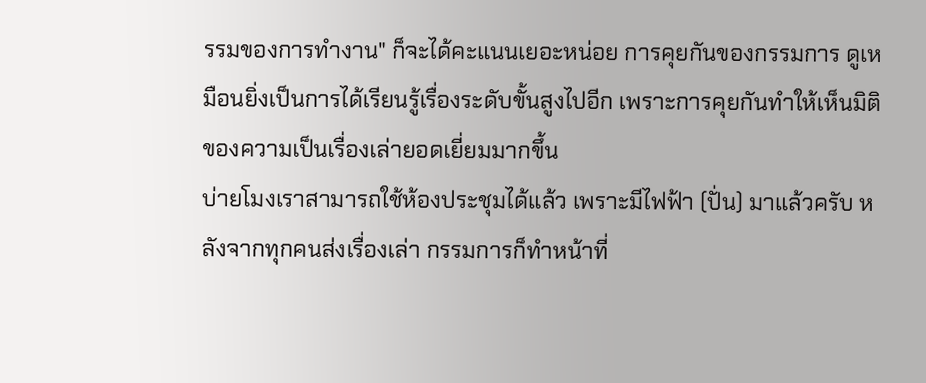รรมของการทำงาน" ก็จะได้คะแนนเยอะหน่อย การคุยกันของกรรมการ ดูเหมือนยิ่งเป็นการได้เรียนรู้เรื่องระดับขั้นสูงไปอีก เพราะการคุยกันทำให้เห็นมิติของความเป็นเรื่องเล่ายอดเยี่ยมมากขึ้น
บ่ายโมงเราสามารถใช้ห้องประชุมได้แล้ว เพราะมีไฟฟ้า (ปั่น) มาแล้วครับ หลังจากทุกคนส่งเรื่องเล่า กรรมการก็ทำหน้าที่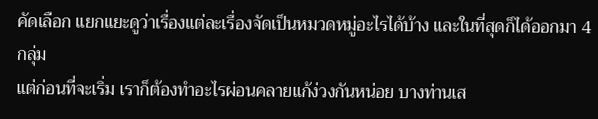คัดเลือก แยกแยะดูว่าเรื่องแต่ละเรื่องจัดเป็นหมวดหมู่อะไรได้บ้าง และในที่สุดก็ได้ออกมา 4 กลุ่ม
แต่ก่อนที่จะเริ่ม เราก็ต้องทำอะไรผ่อนคลายแก้ง่วงกันหน่อย บางท่านเส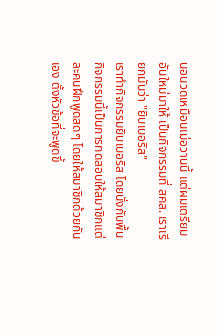นอนวดเหมือนเม่อวานนี้ แต่ผมเตรียมอันใหม่มาให้ เป็นกิจกรรมที่ สคส. เราเรียกมันว่า "ยิบเบอริส"
เราทำกิจกรรมยิบเบอริส โดยนั่งกับพื้น กิจกรรมนี้เป็นการทดสอบให้สมาชิกแต่ละคนฝึกพูดสดๆ โดยให้สมาชิกด้วยกันเอง ตั้งหัวข้อที่จะพูดขึ้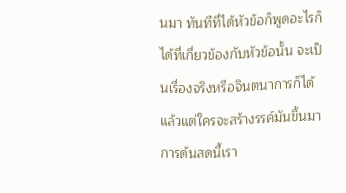นมา ทันทีที่ได้หัวข้อก็พูดอะไรก็ได้ที่เกี่ยวข้องกับหัวข้อนั้น จะเป็นเรื่องจริงหรือจินตนาการก็ได้ แล้วแต่ใครจะสร้างรรค์มันขึ้นมา การด้นสดนี้เรา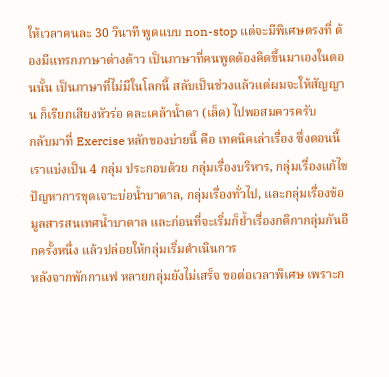ให้เวลาคนละ 30 วินาที พูดแบบ non-stop แต่จะมีพิเศษตรงที่ ต้องมีแทรกภาษาต่างด้าว เป็นภาษาที่คนพูดต้องคิดขึ้นมาเองในตอนนั้น เป็นภาษาที่ไม่มีในโลกนี้ สลับเป็นช่วงแล้วแต่ผมจะให้สัญญาน ก็เรียกเสียงหัวร่อ คละเคล้าน้ำตา (เล็ด) ไปพอสมควรครับ
กลับมาที่ Exercise หลักของบ่ายนี้ คือ เทคนิคเล่าเรื่อง ซึ่งตอนนี้เราแบ่งเป็น 4 กลุ่ม ประกอบด้วย กลุ่มเรื่องบริหาร, กลุ่มเรื่องแก้ไขปัญหาการขุดเจาะบ่อน้ำบาดาล, กลุ่มเรื่องทั่วไป, และกลุ่มเรื่องข้อมูลสารสนเทศน้ำบาดาล และก่อนที่จะเริ่มก็ย้ำเรื่องกติกากลุ่มกันอีกครั้งหนึ่ง แล้วปล่อยให้กลุ่มเริ่มดำเนินการ
หลังจากพักกาแฟ หลายกลุ่มยังไม่เสร็จ ขอต่อเวลาพิเศษ เพราะก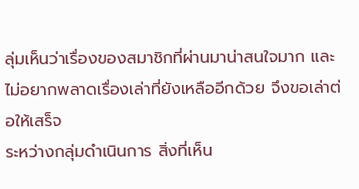ลุ่มเห็นว่าเรื่องของสมาชิกที่ผ่านมาน่าสนใจมาก และไม่อยากพลาดเรื่องเล่าที่ยังเหลืออีกด้วย จึงขอเล่าต่อให้เสร็จ
ระหว่างกลุ่มดำเนินการ สิ่งที่เห็น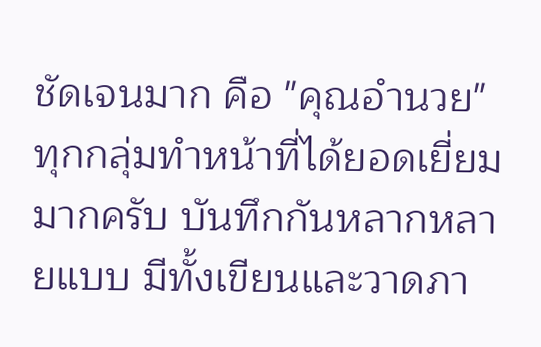ชัดเจนมาก คือ "คุณอำนวย" ทุกกลุ่มทำหน้าที่ได้ยอดเยี่ยมมากครับ บันทึกกันหลากหลายแบบ มีทั้งเขียนและวาดภา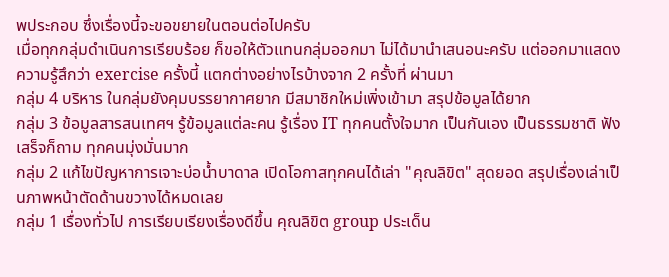พประกอบ ซึ่งเรื่องนี้จะขอขยายในตอนต่อไปครับ
เมื่อทุกกลุ่มดำเนินการเรียบร้อย ก็ขอให้ตัวแทนกลุ่มออกมา ไม่ได้มานำเสนอนะครับ แต่ออกมาแสดงความรู้สึกว่า exercise ครั้งนี้ แตกต่างอย่างไรบ้างจาก 2 ครั้งที่ ผ่านมา
กลุ่ม 4 บริหาร ในกลุ่มยังคุมบรรยากาศยาก มีสมาชิกใหม่เพิ่งเข้ามา สรุปข้อมูลได้ยาก
กลุ่ม 3 ข้อมูลสารสนเทศฯ รู้ข้อมูลแต่ละคน รู้เรื่อง IT ทุกคนตั้งใจมาก เป็นกันเอง เป็นธรรมชาติ ฟังเสร็จก็ถาม ทุกคนมุ่งมั่นมาก
กลุ่ม 2 แก้ไขปัญหาการเจาะบ่อน้ำบาดาล เปิดโอกาสทุกคนได้เล่า "คุณลิขิต" สุดยอด สรุปเรื่องเล่าเป็นภาพหน้าตัดด้านขวางได้หมดเลย
กลุ่ม 1 เรื่องทั่วไป การเรียบเรียงเรื่องดีขึ้น คุณลิขิต group ประเด็น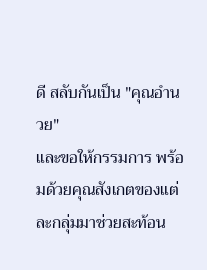ดี สลับกันเป็น "คุณอำนวย"
และขอให้กรรมการ พร้อมด้วยคุณสังเกตของแต่ละกลุ่มมาช่วยสะท้อน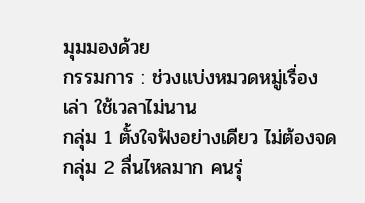มุมมองด้วย
กรรมการ : ช่วงแบ่งหมวดหมู่เรื่องเล่า ใช้เวลาไม่นาน
กลุ่ม 1 ตั้งใจฟังอย่างเดียว ไม่ต้องจด
กลุ่ม 2 ลื่นไหลมาก คนรุ่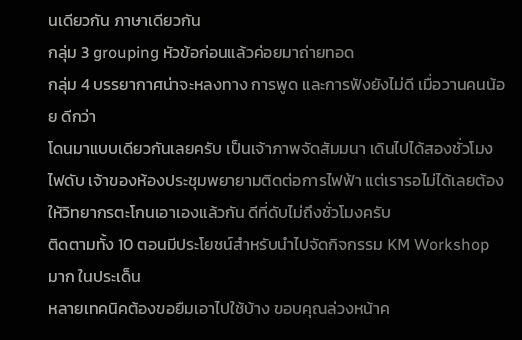นเดียวกัน ภาษาเดียวกัน
กลุ่ม 3 grouping หัวข้อก่อนแล้วค่อยมาถ่ายทอด
กลุ่ม 4 บรรยากาศน่าจะหลงทาง การพูด และการฟังยังไม่ดี เมื่อวานคนน้อย ดีกว่า
โดนมาแบบเดียวกันเลยครับ เป็นเจ้าภาพจัดสัมมนา เดินไปได้สองชั่วโมง ไฟดับ เจ้าของห้องประชุมพยายามติดต่อการไฟฟ้า แต่เรารอไม่ได้เลยต้องให้วิทยากรตะโกนเอาเองแล้วกัน ดีที่ดับไม่ถึงชั่วโมงครับ
ติดตามทั้ง 10 ตอนมีประโยชน์สำหรับนำไปจัดกิจกรรม KM Workshop มาก ในประเด็น
หลายเทคนิคต้องขอยืมเอาไปใช้บ้าง ขอบคุณล่วงหน้าค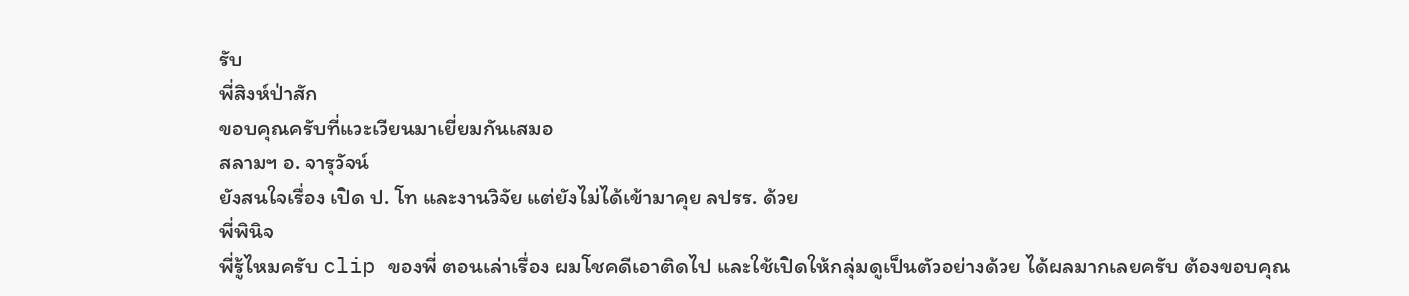รับ
พี่สิงห์ป่าสัก
ขอบคุณครับที่แวะเวียนมาเยี่ยมกันเสมอ
สลามฯ อ. จารุวัจน์
ยังสนใจเรื่อง เปิด ป. โท และงานวิจัย แต่ยังไม่ได้เข้ามาคุย ลปรร. ด้วย
พี่พินิจ
พี่รู้ไหมครับ clip ของพี่ ตอนเล่าเรื่อง ผมโชคดีเอาติดไป และใช้เปิดให้กลุ่มดูเป็นตัวอย่างด้วย ได้ผลมากเลยครับ ต้องขอบคุณ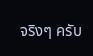จริงๆ ครับ